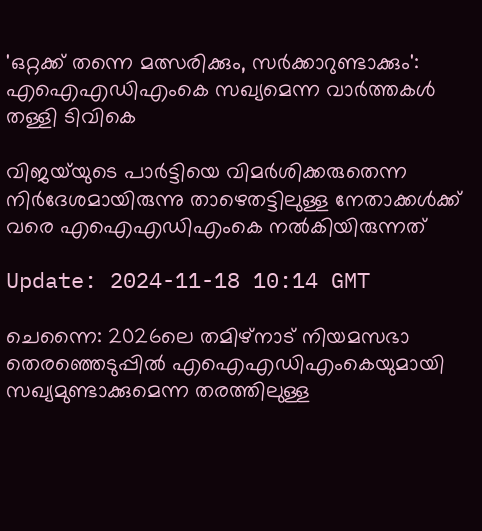'ഒറ്റക്ക് തന്നെ മത്സരിക്കും, സർക്കാറുണ്ടാക്കും': എഐഎഡിഎംകെ സഖ്യമെന്ന വാർത്തകൾ തള്ളി ടിവികെ

വിജയ്‌യുടെ പാർട്ടിയെ വിമർശിക്കരുതെന്ന നിർദേശമായിരുന്നു താഴെതട്ടിലുള്ള നേതാക്കൾക്ക് വരെ എഐഎഡിഎംകെ നൽകിയിരുന്നത്‌

Update: 2024-11-18 10:14 GMT

ചെന്നൈ: 2026ലെ തമിഴ്നാട് നിയമസഭാ തെരഞ്ഞെടുപ്പിൽ എഐഎഡിഎംകെയുമായി സഖ്യമുണ്ടാക്കുമെന്ന തരത്തിലുള്ള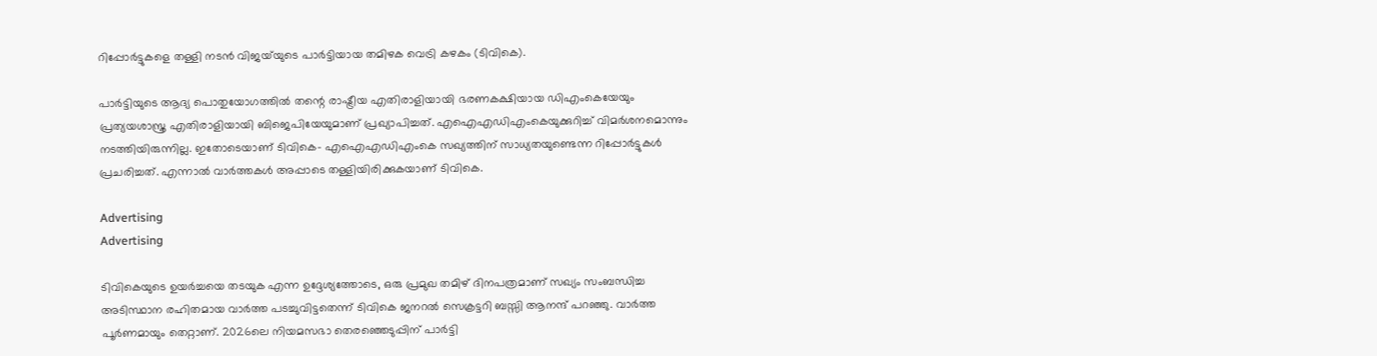റിപ്പോര്‍ട്ടുകളെ തള്ളി നടന്‍ വിജയ്‌യുടെ പാര്‍ട്ടിയായ തമിഴക വെട്രി കഴകം (ടിവികെ).

പാർട്ടിയുടെ ആദ്യ പൊതുയോഗത്തില്‍ തന്റെ രാഷ്ട്രീയ എതിരാളിയായി ഭരണകക്ഷിയായ ഡിഎംകെയേയും പ്രത്യയശാസ്ത്ര എതിരാളിയായി ബിജെപിയേയുമാണ് പ്രഖ്യാപിച്ചത്. എഐഎഡിഎംകെയുക്കുറിച്ച് വിമര്‍ശനമൊന്നും നടത്തിയിരുന്നില്ല. ഇതോടെയാണ് ടിവികെ- എഐഎഡിഎംകെ സഖ്യത്തിന് സാധ്യതയുണ്ടെന്ന റിപ്പോര്‍ട്ടുകള്‍ പ്രചരിച്ചത്. എന്നാല്‍ വാര്‍ത്തകള്‍ അപ്പാടെ തള്ളിയിരിക്കുകയാണ് ടിവികെ.

Advertising
Advertising

ടിവികെയുടെ ഉയർച്ചയെ തടയുക എന്ന ഉദ്ദേശ്യത്തോടെ, ഒരു പ്രമുഖ തമിഴ് ദിനപത്രമാണ് സഖ്യം സംബന്ധിച്ച അടിസ്ഥാന രഹിതമായ വാര്‍ത്ത പടച്ചുവിട്ടതെന്ന് ടിവികെ ജനറൽ സെക്രട്ടറി ബസ്സി ആനന്ദ് പറഞ്ഞു. വാര്‍ത്ത പൂര്‍ണമായും തെറ്റാണ്. 2026ലെ നിയമസഭാ തെരഞ്ഞെടുപ്പിന് പാർട്ടി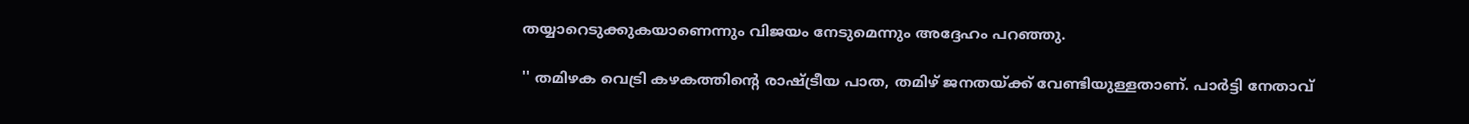തയ്യാറെടുക്കുകയാണെന്നും വിജയം നേടുമെന്നും അദ്ദേഹം പറഞ്ഞു.

'' തമിഴക വെട്രി കഴകത്തിന്റെ രാഷ്ട്രീയ പാത, തമിഴ് ജനതയ്ക്ക് വേണ്ടിയുള്ളതാണ്. പാർട്ടി നേതാവ്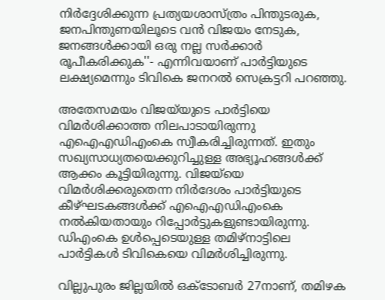നിർദ്ദേശിക്കുന്ന പ്രത്യയശാസ്ത്രം പിന്തുടരുക, ജനപിന്തുണയിലൂടെ വൻ വിജയം നേടുക, ജനങ്ങൾക്കായി ഒരു നല്ല സർക്കാർ രൂപീകരിക്കുക''- എന്നിവയാണ് പാര്‍ട്ടിയുടെ ലക്ഷ്യമെന്നും ടിവികെ ജനറൽ സെക്രട്ടറി പറഞ്ഞു.

അതേസമയം വിജയ്‌യുടെ പാര്‍ട്ടിയെ വിമര്‍ശിക്കാത്ത നിലപാടായിരുന്നു എഐഎഡിഎംകെ സ്വീകരിച്ചിരുന്നത്. ഇതും സഖ്യസാധ്യതയെക്കുറിച്ചുള്ള അഭ്യൂഹങ്ങൾക്ക് ആക്കം കൂട്ടിയിരുന്നു. വിജയ്‌യെ വിമര്‍ശിക്കരുതെന്ന നിര്‍ദേശം പാര്‍ട്ടിയുടെ കീഴ്ഘടകങ്ങള്‍ക്ക് എഐഎഡിഎംകെ നല്‍കിയതായും റിപ്പോര്‍ട്ടുകളുണ്ടായിരുന്നു. ഡിഎംകെ ഉള്‍പ്പെടെയുള്ള തമിഴ്നാട്ടിലെ പാര്‍ട്ടികള്‍ ടിവികെയെ വിമര്‍ശിച്ചിരുന്നു.

വില്ലുപുരം ജില്ലയിൽ ഒക്‌ടോബർ 27നാണ്, തമിഴക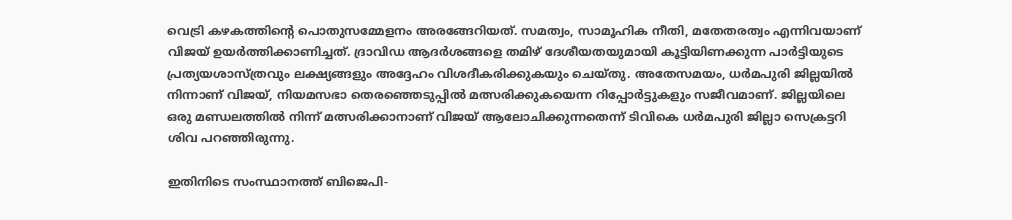വെട്രി കഴകത്തിന്റെ പൊതുസമ്മേളനം അരങ്ങേറിയത്. സമത്വം, സാമൂഹിക നീതി, മതേതരത്വം എന്നിവയാണ് വിജയ് ഉയര്‍ത്തിക്കാണിച്ചത്. ദ്രാവിഡ ആദർശങ്ങളെ തമിഴ് ദേശീയതയുമായി കൂട്ടിയിണക്കുന്ന പാർട്ടിയുടെ പ്രത്യയശാസ്ത്രവും ലക്ഷ്യങ്ങളും അദ്ദേഹം വിശദീകരിക്കുകയും ചെയ്തു. അതേസമയം, ധര്‍മപുരി ജില്ലയില്‍ നിന്നാണ് വിജയ്, നിയമസഭാ തെരഞ്ഞെടുപ്പില്‍ മത്സരിക്കുകയെന്ന റിപ്പോര്‍ട്ടുകളും സജീവമാണ്. ജില്ലയിലെ ഒരു മണ്ഡലത്തില്‍ നിന്ന് മത്സരിക്കാനാണ് വിജയ് ആലോചിക്കുന്നതെന്ന് ടിവികെ ധര്‍മപുരി ജില്ലാ സെക്രട്ടറി ശിവ പറഞ്ഞിരുന്നു.

ഇതിനിടെ സംസ്ഥാനത്ത് ബിജെപി-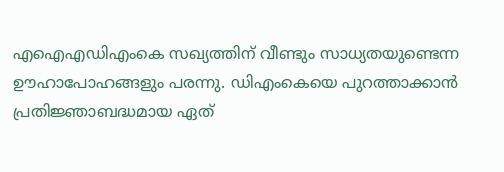എഐഎഡിഎംകെ സഖ്യത്തിന് വീണ്ടും സാധ്യതയുണ്ടെന്ന ഊഹാപോഹങ്ങളും പരന്നു. ഡിഎംകെയെ പുറത്താക്കാൻ പ്രതിജ്ഞാബദ്ധമായ ഏത്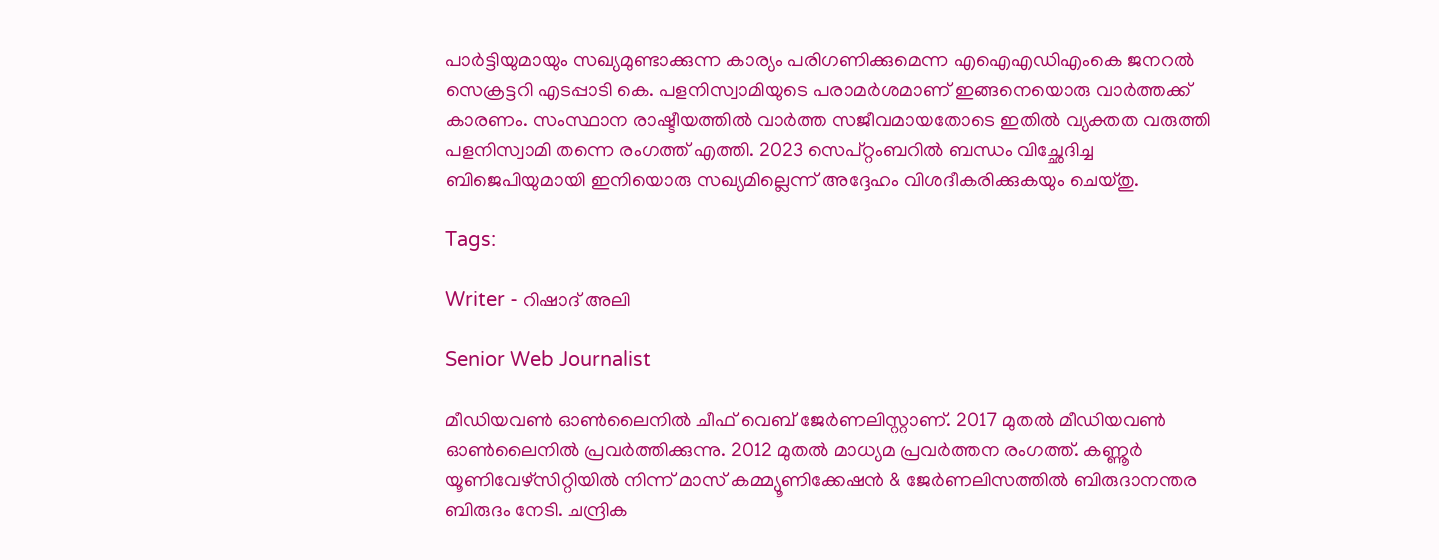പാർട്ടിയുമായും സഖ്യമുണ്ടാക്കുന്ന കാര്യം പരിഗണിക്കുമെന്ന എഐഎഡിഎംകെ ജനറൽ സെക്രട്ടറി എടപ്പാടി കെ. പളനിസ്വാമിയുടെ പരാമര്‍ശമാണ് ഇങ്ങനെയൊരു വാര്‍ത്തക്ക് കാരണം. സംസ്ഥാന രാഷ്ടീയത്തില്‍ വാര്‍ത്ത സജീവമായതോടെ ഇതില്‍ വ്യക്തത വരുത്തി പളനിസ്വാമി തന്നെ രംഗത്ത് എത്തി. 2023 സെപ്റ്റംബറിൽ ബന്ധം വിച്ഛേദിച്ച ബിജെപിയുമായി ഇനിയൊരു സഖ്യമില്ലെന്ന് അദ്ദേഹം വിശദീകരിക്കുകയും ചെയ്തു.

Tags:

Writer - റിഷാദ് അലി

Senior Web Journalist

മീഡിയവൺ ഓൺലൈനിൽ ചീഫ് വെബ് ജേർണലിസ്റ്റാണ്. 2017 മുതൽ മീഡിയവൺ ഓൺലൈനിൽ പ്രവർത്തിക്കുന്നു. 2012 മുതൽ മാധ്യമ പ്രവർത്തന രംഗത്ത്. കണ്ണൂര്‍ യൂണിവേഴ്‌സിറ്റിയിൽ നിന്ന് മാസ് കമ്മ്യൂണിക്കേഷന്‍ & ജേര്‍ണലിസത്തില്‍ ബിരുദാനന്തര ബിരുദം നേടി. ചന്ദ്രിക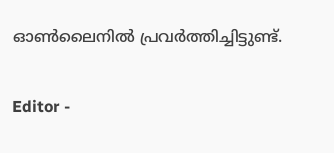ഓണ്‍ലൈനില്‍ പ്രവര്‍ത്തിച്ചിട്ടുണ്ട്.

Editor -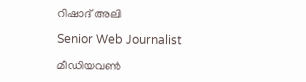റിഷാദ് അലി

Senior Web Journalist

മീഡിയവൺ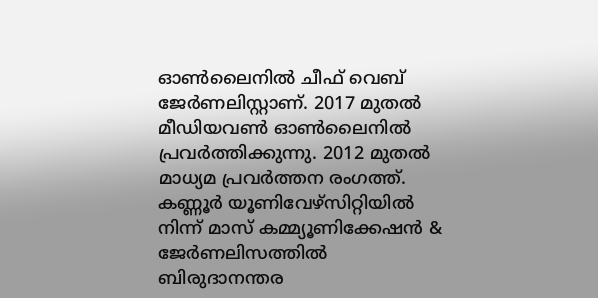ഓൺലൈനിൽ ചീഫ് വെബ് ജേർണലിസ്റ്റാണ്. 2017 മുതൽ മീഡിയവൺ ഓൺലൈനിൽ പ്രവർത്തിക്കുന്നു. 2012 മുതൽ മാധ്യമ പ്രവർത്തന രംഗത്ത്. കണ്ണൂര്‍ യൂണിവേഴ്‌സിറ്റിയിൽ നിന്ന് മാസ് കമ്മ്യൂണിക്കേഷന്‍ & ജേര്‍ണലിസത്തില്‍ ബിരുദാനന്തര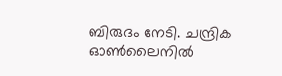ബിരുദം നേടി. ചന്ദ്രിക ഓണ്‍ലൈനില്‍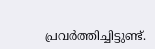പ്രവര്‍ത്തിച്ചിട്ടുണ്ട്.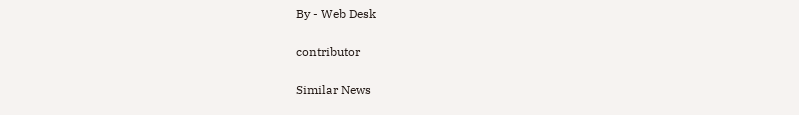By - Web Desk

contributor

Similar News